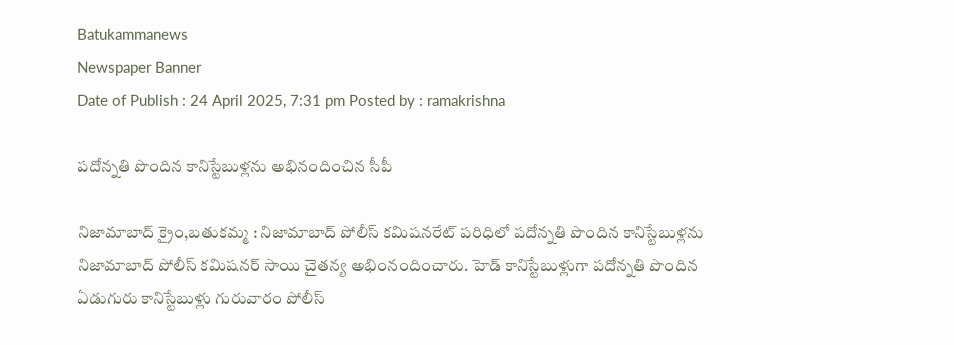Batukammanews
Newspaper Banner
Date of Publish : 24 April 2025, 7:31 pm Posted by : ramakrishna

పదోన్నతి పొందిన కానిస్టేబుళ్లను అభినందించిన సీపీ

నిజామాబాద్ క్రైం,బతుకమ్మ : నిజామాబాద్ పోలీస్ కమిషనరేట్ పరిధిలో పదోన్నతి పొందిన కానిస్టేబుళ్లను నిజామాబాద్ పోలీస్ కమిషనర్ సాయి చైతన్య అభింనందించారు. హెడ్ కానిస్టేబుళ్లుగా పదోన్నతి పొందిన ఏడుగురు కానిస్టేబుళ్లు గురువారం పోలీస్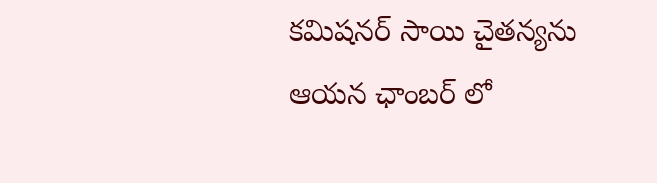కమిషనర్ సాయి చైతన్యను ఆయన ఛాంబర్ లో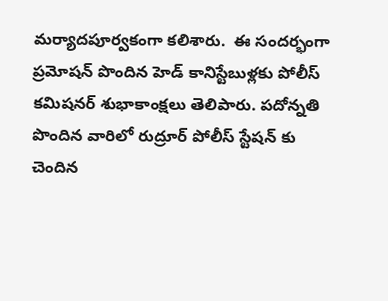మర్యాదపూర్వకంగా కలిశారు.  ఈ సందర్భంగా ప్రమోషన్ పొందిన హెడ్ కానిస్టేబుళ్లకు పోలీస్ కమిషనర్ శుభాకాంక్షలు తెలిపారు. పదోన్నతి పొందిన వారిలో రుద్రూర్ పోలీస్ స్టేషన్ కు చెందిన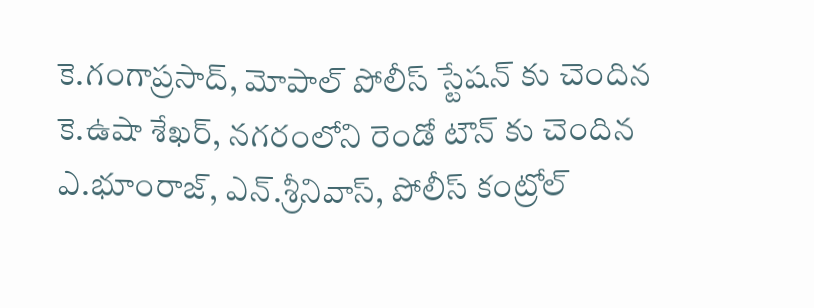కె.గంగాప్రసాద్, మోపాల్ పోలీస్ స్టేషన్ కు చెందిన కె.ఉషా శేఖర్, నగరంలోని రెండో టౌన్ కు చెందిన ఎ.భూంరాజ్, ఎన్.శ్రీనివాస్, పోలీస్ కంట్రోల్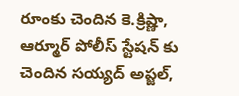రూంకు చెందిన కె.క్రిష్ణా, ఆర్మూర్ పోలీస్ స్టేషన్ కు చెందిన సయ్యద్ అప్జల్,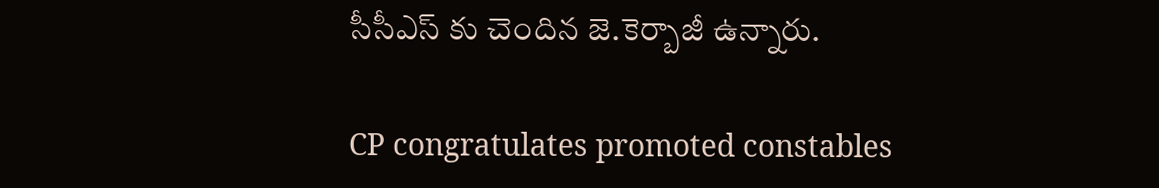సీసీఎస్ కు చెందిన జె.కెర్బాజీ ఉన్నారు.

CP congratulates promoted constables